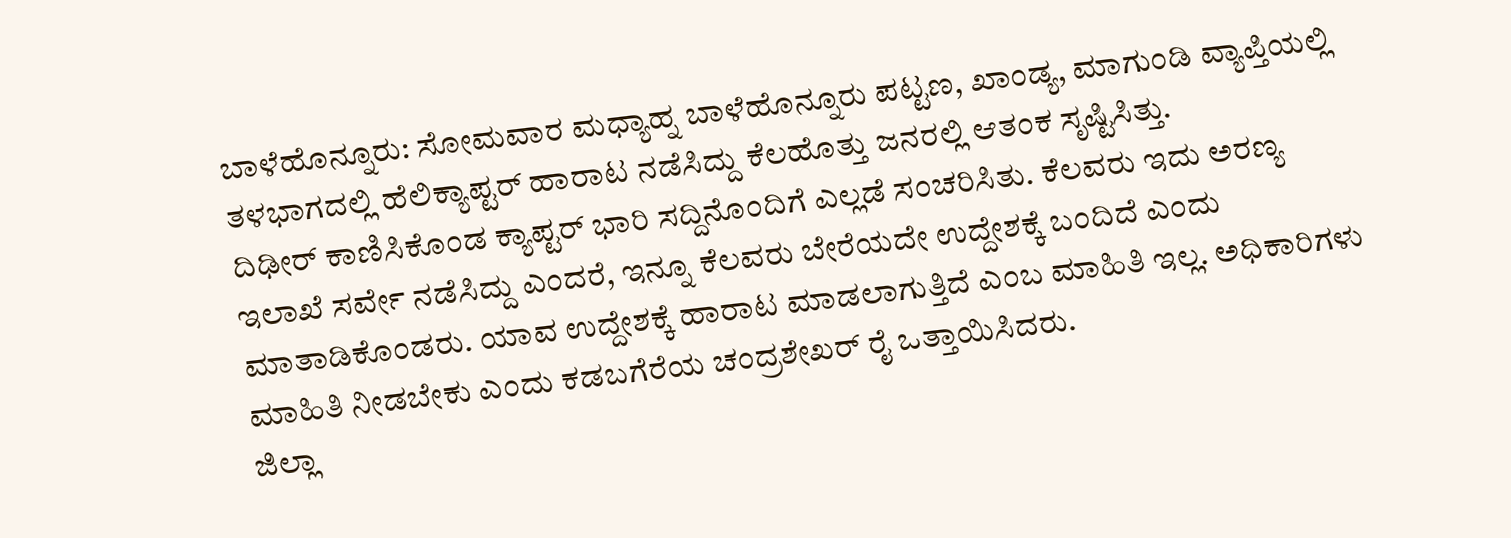ಬಾಳೆಹೊನ್ನೂರು: ಸೋಮವಾರ ಮಧ್ಯಾಹ್ನ ಬಾಳೆಹೊನ್ನೂರು ಪಟ್ಟಣ, ಖಾಂಡ್ಯ, ಮಾಗುಂಡಿ ವ್ಯಾಪ್ತಿಯಲ್ಲಿ ತಳಭಾಗದಲ್ಲಿ ಹೆಲಿಕ್ಯಾಪ್ಟರ್ ಹಾರಾಟ ನಡೆಸಿದ್ದು ಕೆಲಹೊತ್ತು ಜನರಲ್ಲಿ ಆತಂಕ ಸೃಷ್ಟಿಸಿತ್ತು.
ದಿಢೀರ್ ಕಾಣಿಸಿಕೊಂಡ ಕ್ಯಾಪ್ಟರ್ ಭಾರಿ ಸದ್ದಿನೊಂದಿಗೆ ಎಲ್ಲಡೆ ಸಂಚರಿಸಿತು. ಕೆಲವರು ಇದು ಅರಣ್ಯ ಇಲಾಖೆ ಸರ್ವೇ ನಡೆಸಿದ್ದು ಎಂದರೆ, ಇನ್ನೂ ಕೆಲವರು ಬೇರೆಯದೇ ಉದ್ದೇಶಕ್ಕೆ ಬಂದಿದೆ ಎಂದು ಮಾತಾಡಿಕೊಂಡರು. ಯಾವ ಉದ್ದೇಶಕ್ಕೆ ಹಾರಾಟ ಮಾಡಲಾಗುತ್ತಿದೆ ಎಂಬ ಮಾಹಿತಿ ಇಲ್ಲ. ಅಧಿಕಾರಿಗಳು ಮಾಹಿತಿ ನೀಡಬೇಕು ಎಂದು ಕಡಬಗೆರೆಯ ಚಂದ್ರಶೇಖರ್ ರೈ ಒತ್ತಾಯಿಸಿದರು.
ಜಿಲ್ಲಾ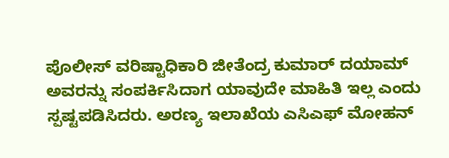ಪೊಲೀಸ್ ವರಿಷ್ಟಾಧಿಕಾರಿ ಜೀತೆಂದ್ರ ಕುಮಾರ್ ದಯಾಮ್ ಅವರನ್ನು ಸಂಪರ್ಕಿಸಿದಾಗ ಯಾವುದೇ ಮಾಹಿತಿ ಇಲ್ಲ ಎಂದು ಸ್ಪಷ್ಟಪಡಿಸಿದರು. ಅರಣ್ಯ ಇಲಾಖೆಯ ಎಸಿಎಫ್ ಮೋಹನ್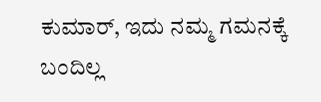ಕುಮಾರ್, ಇದು ನಮ್ಮ ಗಮನಕ್ಕೆ ಬಂದಿಲ್ಲ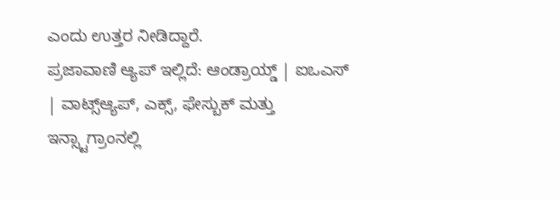ಎಂದು ಉತ್ತರ ನೀಡಿದ್ದಾರೆ.
ಪ್ರಜಾವಾಣಿ ಆ್ಯಪ್ ಇಲ್ಲಿದೆ: ಆಂಡ್ರಾಯ್ಡ್ | ಐಒಎಸ್ | ವಾಟ್ಸ್ಆ್ಯಪ್, ಎಕ್ಸ್, ಫೇಸ್ಬುಕ್ ಮತ್ತು ಇನ್ಸ್ಟಾಗ್ರಾಂನಲ್ಲಿ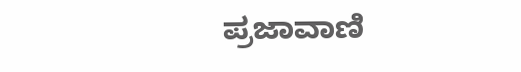ಪ್ರಜಾವಾಣಿ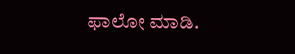ಫಾಲೋ ಮಾಡಿ.